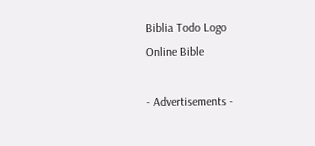Biblia Todo Logo
Online Bible

- Advertisements -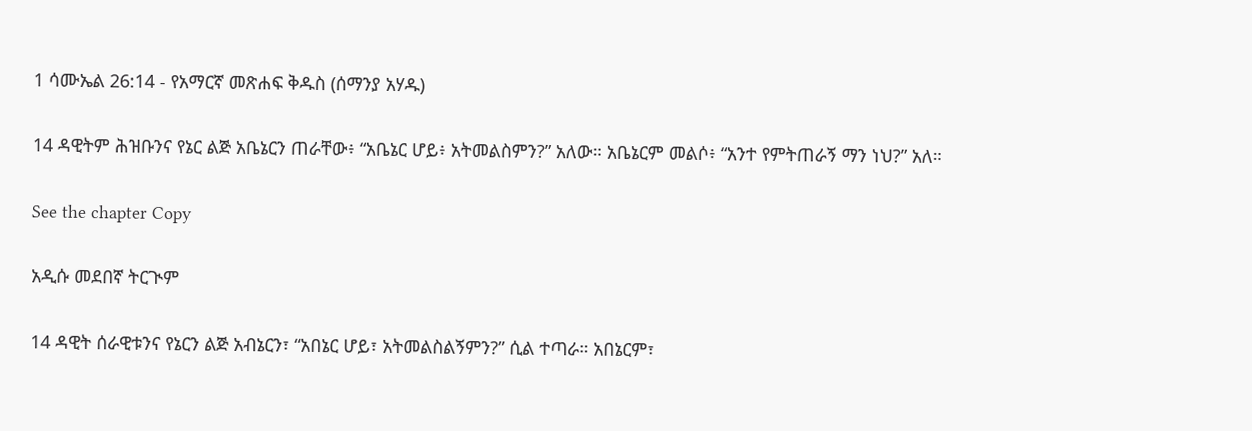1 ሳሙኤል 26:14 - የአማርኛ መጽሐፍ ቅዱስ (ሰማንያ አሃዱ)

14 ዳዊትም ሕዝቡንና የኔር ልጅ አቤኔርን ጠራቸው፥ “አቤኔር ሆይ፥ አትመልስምን?” አለው። አቤኔርም መልሶ፥ “አንተ የምትጠራኝ ማን ነህ?” አለ።

See the chapter Copy

አዲሱ መደበኛ ትርጒም

14 ዳዊት ሰራዊቱንና የኔርን ልጅ አብኔርን፣ “አበኔር ሆይ፣ አትመልስልኝምን?” ሲል ተጣራ። አበኔርም፣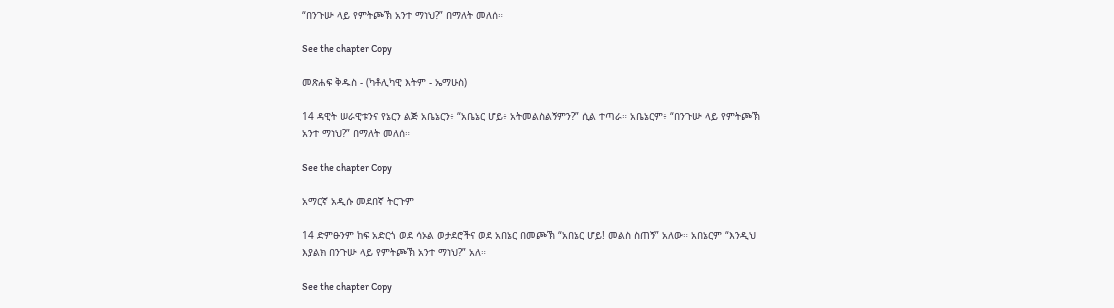“በንጉሡ ላይ የምትጮኽ አንተ ማነህ?” በማለት መለሰ።

See the chapter Copy

መጽሐፍ ቅዱስ - (ካቶሊካዊ እትም - ኤማሁስ)

14 ዳዊት ሠራዊቱንና የኔርን ልጅ አቤኔርን፥ “አቤኔር ሆይ፥ አትመልስልኝምን?” ሲል ተጣራ። አቤኔርም፥ “በንጉሡ ላይ የምትጮኽ አንተ ማነህ?” በማለት መለሰ።

See the chapter Copy

አማርኛ አዲሱ መደበኛ ትርጉም

14 ድምፁንም ከፍ አድርጎ ወደ ሳኦል ወታደሮችና ወደ አበኔር በመጮኽ “አበኔር ሆይ! መልስ ስጠኝ” አለው። አበኔርም “እንዲህ እያልክ በንጉሡ ላይ የምትጮኽ አንተ ማነህ?” አለ።

See the chapter Copy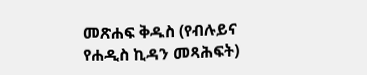መጽሐፍ ቅዱስ (የብሉይና የሐዲስ ኪዳን መጻሕፍት)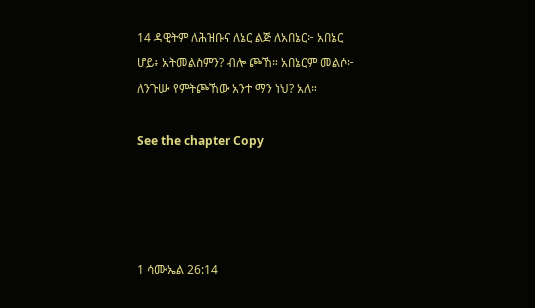14 ዳዊትም ለሕዝቡና ለኔር ልጅ ለአበኔር፦ አበኔር ሆይ፥ አትመልስምን? ብሎ ጮኸ። አበኔርም መልሶ፦ ለንጉሡ የምትጮኸው አንተ ማን ነህ? አለ።

See the chapter Copy




1 ሳሙኤል 26:14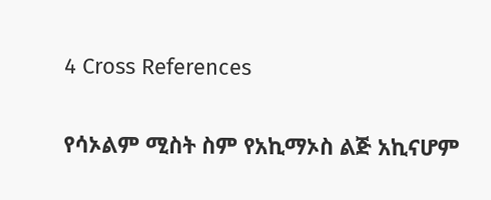4 Cross References

የሳኦልም ሚስት ስም የአኪማኦስ ልጅ አኪናሆም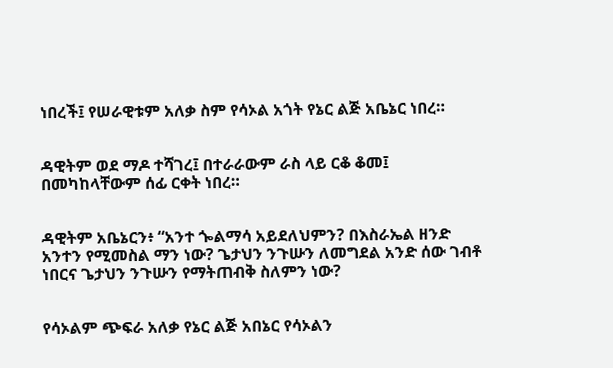ነበረች፤ የሠራዊቱም አለቃ ስም የሳኦል አጎት የኔር ልጅ አቤኔር ነበረ።


ዳዊትም ወደ ማዶ ተሻገረ፤ በተራራውም ራስ ላይ ርቆ ቆመ፤ በመካከላቸውም ሰፊ ርቀት ነበረ።


ዳዊትም አቤኔርን፥ “አንተ ጐልማሳ አይደለህምን? በእስራኤል ዘንድ አንተን የሚመስል ማን ነው? ጌታህን ንጉሡን ለመግደል አንድ ሰው ገብቶ ነበርና ጌታህን ንጉሡን የማትጠብቅ ስለምን ነው?


የሳኦልም ጭፍራ አለቃ የኔር ልጅ አበኔር የሳኦልን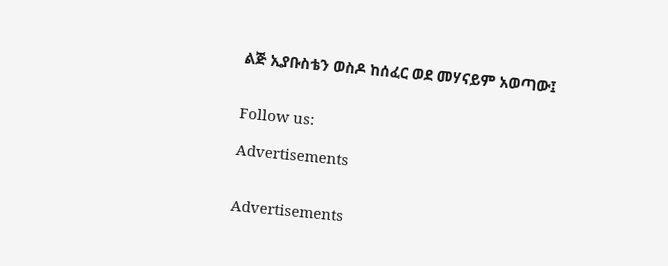ልጅ ኢያቡስቴን ወስዶ ከሰፈር ወደ መሃናይም አወጣው፤


Follow us:

Advertisements


Advertisements